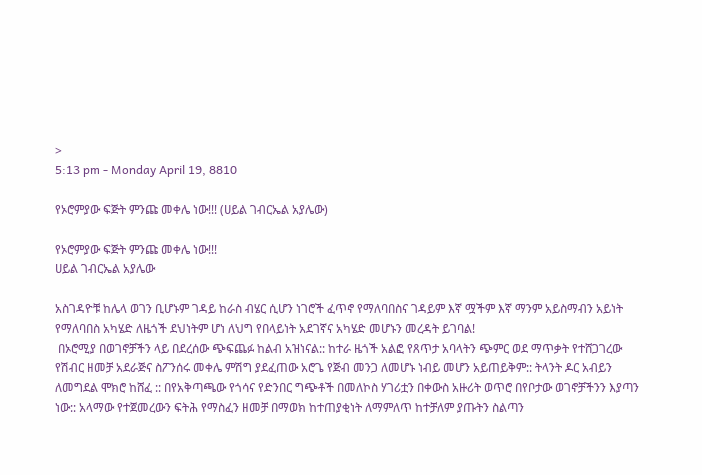>
5:13 pm - Monday April 19, 8810

የኦሮምያው ፍጅት ምንጩ መቀሌ ነው!!! (ሀይል ገብርኤል አያሌው)

የኦሮምያው ፍጅት ምንጩ መቀሌ ነው!!!
ሀይል ገብርኤል አያሌው

አስገዳዮቹ ከሌላ ወገን ቢሆኑም ገዳይ ከራስ ብሄር ሲሆን ነገሮች ፈጥኖ የማለባበስና ገዳይም እኛ ሟችም እኛ ማንም አይስማብን አይነት የማለባበስ አካሄድ ለዜጎች ደህነትም ሆነ ለህግ የበላይነት አደገኛና አካሄድ መሆኑን መረዳት ይገባል!
 በኦሮሚያ በወገኖቻችን ላይ በደረሰው ጭፍጨፉ ከልብ አዝነናል:: ከተራ ዜጎች አልፎ የጸጥታ አባላትን ጭምር ወደ ማጥቃት የተሸጋገረው የሽብር ዘመቻ አደራጅና ስፖንሰሩ መቀሌ ምሽግ ያደፈጠው አሮጌ የጅብ መንጋ ለመሆኑ ነብይ መሆን አይጠይቅም:: ትላንት ዶር አብይን ለመግደል ሞክሮ ከሸፈ :: በየአቅጣጫው የጎሳና የድንበር ግጭቶች በመለኮስ ሃገሪቷን በቀውስ አዙሪት ወጥሮ በየቦታው ወገኖቻችንን እያጣን ነው:: አላማው የተጀመረውን ፍትሕ የማስፈን ዘመቻ በማወክ ከተጠያቂነት ለማምለጥ ከተቻለም ያጡትን ስልጣን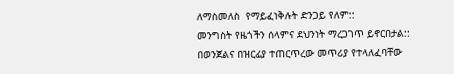ለማስመለስ  የማይፈነቅሉት ድንጋይ የለም::
መንግስት የዜጎችን ሰላምና ደህንነት ማረጋገጥ ይኖርበታል:: በወንጀልና በዝርፊያ ተጠርጥረው መጥሪያ የተላለፈባቸው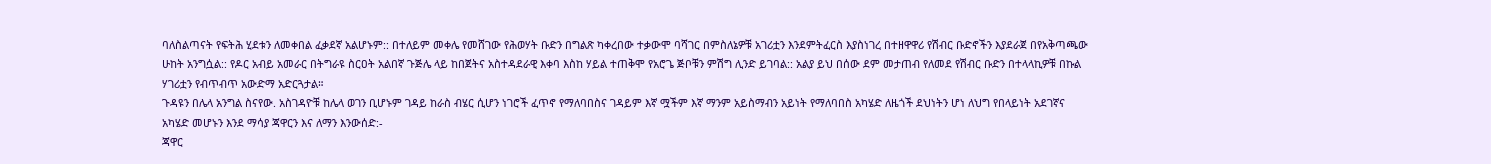ባለስልጣናት የፍትሕ ሂደቱን ለመቀበል ፈቃደኛ አልሆኑም:: በተለይም መቀሌ የመሸገው የሕወሃት ቡድን በግልጽ ካቀረበው ተቃውሞ ባሻገር በምስለኔዎቹ አገሪቷን እንደምትፈርስ እያስነገረ በተዘዋዋሪ የሽብር ቡድኖችን እያደራጀ በየአቅጣጫው ሁከት አንግሷል:: የዶር አብይ አመራር በትግራዩ ስርዐት አልበኛ ጉጅሌ ላይ ከበጀትና አስተዳደራዊ እቀባ እስከ ሃይል ተጠቅሞ የአሮጌ ጅቦቹን ምሽግ ሊንድ ይገባል:: አልያ ይህ በሰው ደም መታጠብ የለመደ የሽብር ቡድን በተላላኪዎቹ በኩል ሃገሪቷን የብጥብጥ አውድማ አድርጓታል።
ጉዳዩን በሌላ አንግል ስናየው. አስገዳዮቹ ከሌላ ወገን ቢሆኑም ገዳይ ከራስ ብሄር ሲሆን ነገሮች ፈጥኖ የማለባበስና ገዳይም እኛ ሟችም እኛ ማንም አይስማብን አይነት የማለባበስ አካሄድ ለዜጎች ደህነትን ሆነ ለህግ የበላይነት አደገኛና አካሄድ መሆኑን እንደ ማሳያ ጃዋርን እና ለማን እንውሰድ:-
ጃዋር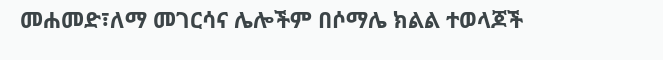መሐመድ፣ለማ መገርሳና ሌሎችም በሶማሌ ክልል ተወላጆች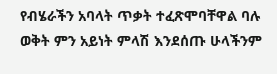የብሄራችን አባላት ጥቃት ተፈጽሞባቸዋል ባሉ ወቅት ምን አይነት ምላሽ እንደሰጡ ሁላችንም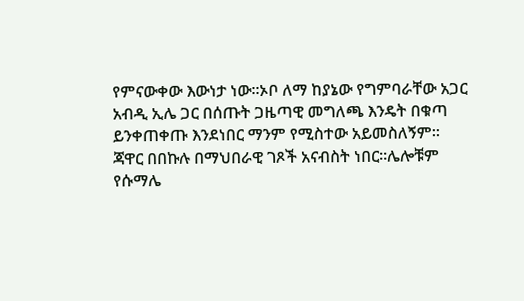የምናውቀው እውነታ ነው፡፡ኦቦ ለማ ከያኔው የግምባራቸው አጋር አብዲ ኢሌ ጋር በሰጡት ጋዜጣዊ መግለጫ እንዴት በቁጣ ይንቀጠቀጡ እንደነበር ማንም የሚስተው አይመስለኝም፡፡
ጃዋር በበኩሉ በማህበራዊ ገጾች አናብስት ነበር፡፡ሌሎቹም የሱማሌ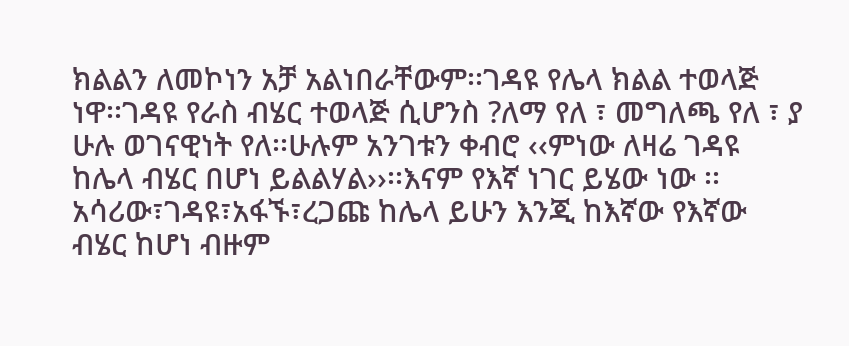ክልልን ለመኮነን አቻ አልነበራቸውም፡፡ገዳዩ የሌላ ክልል ተወላጅ ነዋ፡፡ገዳዩ የራስ ብሄር ተወላጅ ሲሆንስ ?ለማ የለ ፣ መግለጫ የለ ፣ ያ ሁሉ ወገናዊነት የለ፡፡ሁሉም አንገቱን ቀብሮ ‹‹ምነው ለዛሬ ገዳዩ ከሌላ ብሄር በሆነ ይልልሃል››፡፡እናም የእኛ ነገር ይሄው ነው ፡፡አሳሪው፣ገዳዩ፣አፋኙ፣ረጋጩ ከሌላ ይሁን እንጂ ከእኛው የእኛው ብሄር ከሆነ ብዙም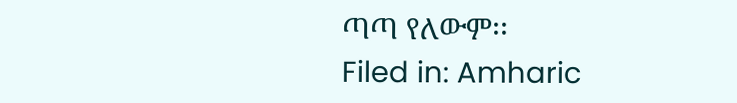ጣጣ የለውም፡፡
Filed in: Amharic